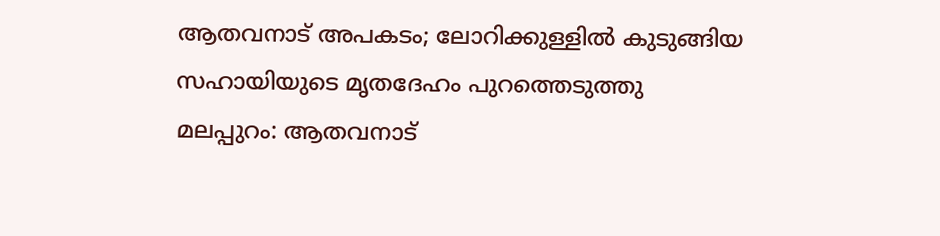ആതവനാട് അപകടം; ലോറിക്കുള്ളിൽ കുടുങ്ങിയ സഹായിയുടെ മൃതദേഹം പുറത്തെടുത്തു
മലപ്പുറം: ആതവനാട്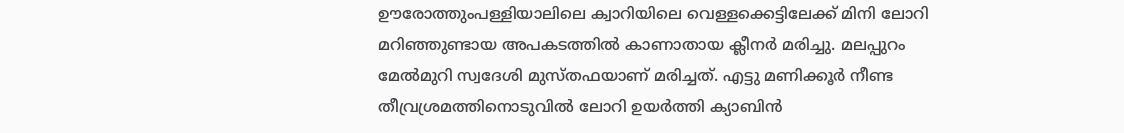ഊരോത്തുംപള്ളിയാലിലെ ക്വാറിയിലെ വെള്ളക്കെട്ടിലേക്ക് മിനി ലോറി മറിഞ്ഞുണ്ടായ അപകടത്തിൽ കാണാതായ ക്ലീനർ മരിച്ചു. മലപ്പുറം മേൽമുറി സ്വദേശി മുസ്തഫയാണ് മരിച്ചത്. എട്ടു മണിക്കൂർ നീണ്ട തീവ്രശ്രമത്തിനൊടുവിൽ ലോറി ഉയർത്തി ക്യാബിൻ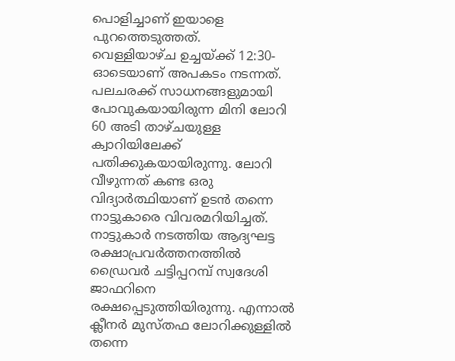പൊളിച്ചാണ് ഇയാളെ പുറത്തെടുത്തത്.
വെള്ളിയാഴ്ച ഉച്ചയ്ക്ക് 12:30-ഓടെയാണ് അപകടം നടന്നത്. പലചരക്ക് സാധനങ്ങളുമായി പോവുകയായിരുന്ന മിനി ലോറി 60 അടി താഴ്ചയുള്ള ക്വാറിയിലേക്ക് പതിക്കുകയായിരുന്നു. ലോറി വീഴുന്നത് കണ്ട ഒരു വിദ്യാർത്ഥിയാണ് ഉടൻ തന്നെ നാട്ടുകാരെ വിവരമറിയിച്ചത്. നാട്ടുകാർ നടത്തിയ ആദ്യഘട്ട രക്ഷാപ്രവർത്തനത്തിൽ ഡ്രൈവർ ചട്ടിപ്പറമ്പ് സ്വദേശി ജാഫറിനെ രക്ഷപ്പെടുത്തിയിരുന്നു. എന്നാൽ ക്ലീനർ മുസ്തഫ ലോറിക്കുള്ളിൽ തന്നെ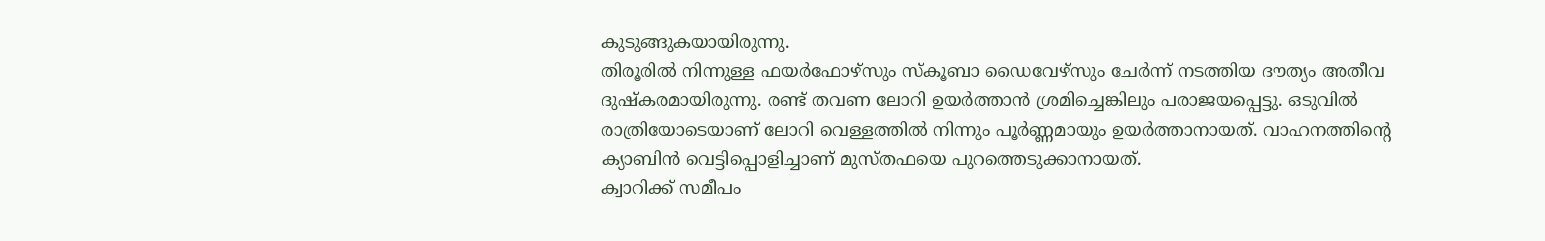കുടുങ്ങുകയായിരുന്നു.
തിരൂരിൽ നിന്നുള്ള ഫയർഫോഴ്സും സ്കൂബാ ഡൈവേഴ്സും ചേർന്ന് നടത്തിയ ദൗത്യം അതീവ ദുഷ്കരമായിരുന്നു. രണ്ട് തവണ ലോറി ഉയർത്താൻ ശ്രമിച്ചെങ്കിലും പരാജയപ്പെട്ടു. ഒടുവിൽ രാത്രിയോടെയാണ് ലോറി വെള്ളത്തിൽ നിന്നും പൂർണ്ണമായും ഉയർത്താനായത്. വാഹനത്തിന്റെ ക്യാബിൻ വെട്ടിപ്പൊളിച്ചാണ് മുസ്തഫയെ പുറത്തെടുക്കാനായത്.
ക്വാറിക്ക് സമീപം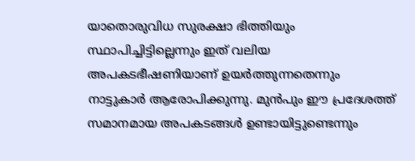യാതൊരുവിധ സുരക്ഷാ ഭിത്തിയും സ്ഥാപിച്ചിട്ടില്ലെന്നും ഇത് വലിയ അപകടഭീഷണിയാണ് ഉയർത്തുന്നതെന്നും നാട്ടുകാർ ആരോപിക്കുന്നു. മുൻപും ഈ പ്രദേശത്ത് സമാനമായ അപകടങ്ങൾ ഉണ്ടായിട്ടുണ്ടെന്നും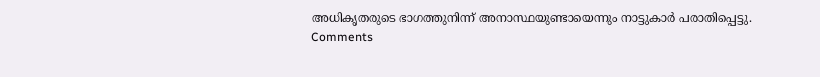അധികൃതരുടെ ഭാഗത്തുനിന്ന് അനാസ്ഥയുണ്ടായെന്നും നാട്ടുകാർ പരാതിപ്പെട്ടു.
Comments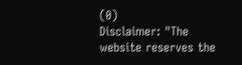(0)
Disclaimer: "The website reserves the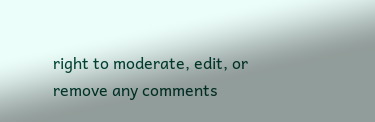right to moderate, edit, or remove any comments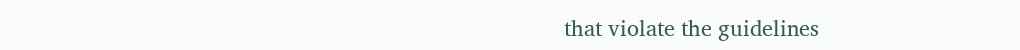that violate the guidelines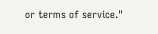or terms of service."